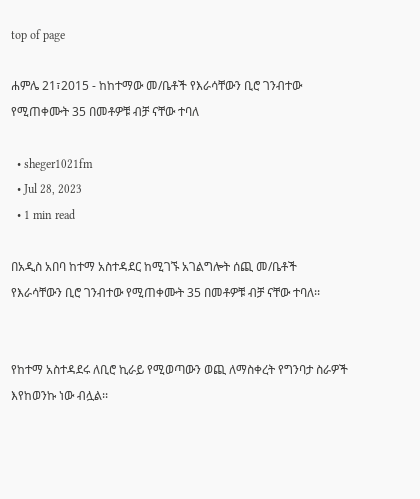top of page

ሐምሌ 21፣2015 - ከከተማው መ/ቤቶች የእራሳቸውን ቢሮ ገንብተው የሚጠቀሙት 35 በመቶዎቹ ብቻ ናቸው ተባለ

  • sheger1021fm
  • Jul 28, 2023
  • 1 min read

በአዲስ አበባ ከተማ አስተዳደር ከሚገኙ አገልግሎት ሰጪ መ/ቤቶች የእራሳቸውን ቢሮ ገንብተው የሚጠቀሙት 35 በመቶዎቹ ብቻ ናቸው ተባለ፡፡


የከተማ አስተዳደሩ ለቢሮ ኪራይ የሚወጣውን ወጪ ለማስቀረት የግንባታ ስራዎች እየከወንኩ ነው ብሏል፡፡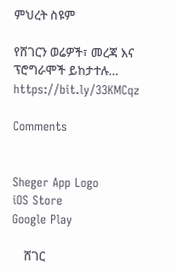ምህረት ስዩም

የሸገርን ወሬዎች፣ መረጃ እና ፕሮግራሞች ይከታተሉ… https://bit.ly/33KMCqz

Comments


Sheger App Logo
iOS Store
Google Play

    ሸገር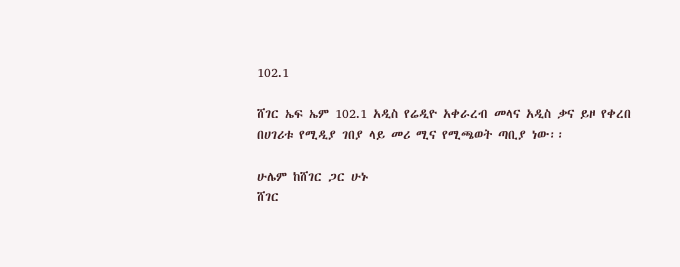102.1

ሸገር ኤፍ ኤም 102.1 አዲስ የሬዲዮ አቀራረብ መላና አዲስ ቃና ይዞ የቀረበ በሀገሪቱ የሚዲያ ገበያ ላይ መሪ ሚና የሚጫወት ጣቢያ ነው፡፡

ሁሌም ከሸገር ጋር ሁኑ
ሸገር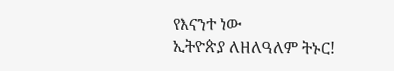የእናንተ ነው
ኢትዮጵያ ለዘለዓለም ትኑር!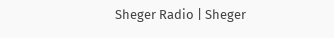Sheger Radio | Sheger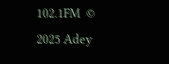102.1FM  © 2025 Adey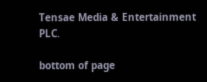Tensae Media & Entertainment PLC.

bottom of page